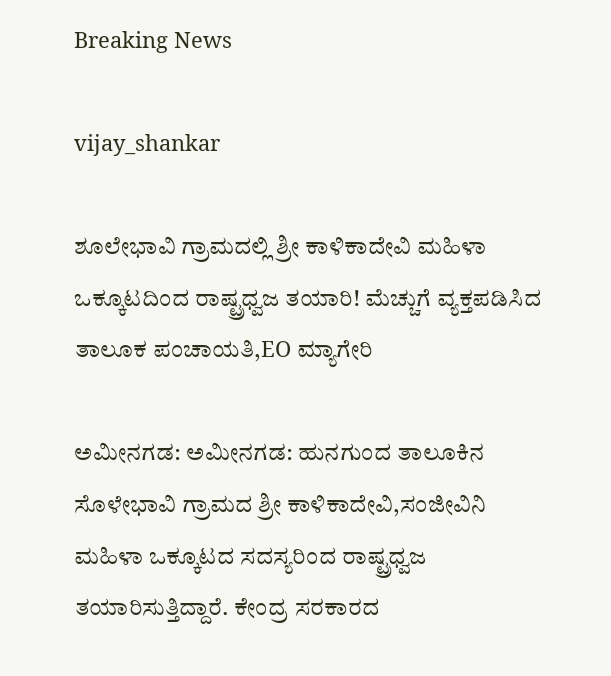Breaking News

vijay_shankar

ಶೂಲೇಭಾವಿ ಗ್ರಾಮದಲ್ಲಿ ಶ್ರೀ ಕಾಳಿಕಾದೇವಿ ಮಹಿಳಾ ಒಕ್ಕೂಟದಿಂದ ರಾಷ್ಟ್ರಧ್ವಜ ತಯಾರಿ! ಮೆಚ್ಚುಗೆ ವ್ಯಕ್ತಪಡಿಸಿದ ತಾಲೂಕ ಪಂಚಾಯತಿ,EO ಮ್ಯಾಗೇರಿ

ಅಮೀನಗಡ: ಅಮೀನಗಡ: ಹುನಗುಂದ ತಾಲೂಕಿನ ಸೊಳೇಭಾವಿ ಗ್ರಾಮದ ಶ್ರೀ ಕಾಳಿಕಾದೇವಿ,ಸಂಜೀವಿನಿ ಮಹಿಳಾ ಒಕ್ಕೂಟದ ಸದಸ್ಯರಿಂದ ರಾಷ್ಟ್ರಧ್ವಜ ತಯಾರಿಸುತ್ತಿದ್ದಾರೆ. ಕೇಂದ್ರ ಸರಕಾರದ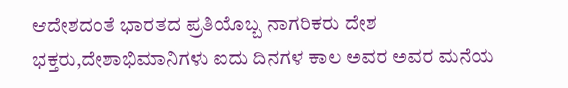ಆದೇಶದಂತೆ ಭಾರತದ ಪ್ರತಿಯೊಬ್ಬ ನಾಗರಿಕರು ದೇಶ ಭಕ್ತರು,ದೇಶಾಭಿಮಾನಿಗಳು ಐದು ದಿನಗಳ ಕಾಲ ಅವರ ಅವರ ಮನೆಯ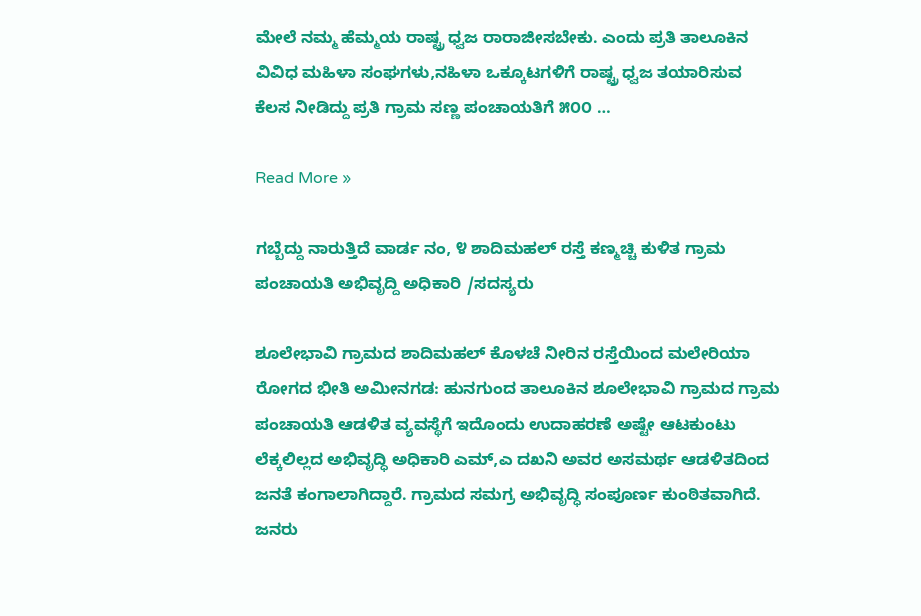ಮೇಲೆ ನಮ್ಮ ಹೆಮ್ಮಯ ರಾಷ್ಟ್ರ ಧ್ವಜ ರಾರಾಜೀಸಬೇಕು. ಎಂದು ಪ್ರತಿ ತಾಲೂಕಿನ ವಿವಿಧ ಮಹಿಳಾ ಸಂಘಗಳು,ನಹಿಳಾ ಒಕ್ಕೂಟಗಳಿಗೆ ರಾಷ್ಟ್ರ ಧ್ವಜ ತಯಾರಿಸುವ ಕೆಲಸ ನೀಡಿದ್ದು ಪ್ರತಿ ಗ್ರಾಮ ಸಣ್ಣ ಪಂಚಾಯತಿಗೆ ೫೦೦ …

Read More »

ಗಬ್ಬೆದ್ದು ನಾರುತ್ತಿದೆ ವಾರ್ಡ ನಂ, ೪ ಶಾದಿಮಹಲ್ ರಸ್ತೆ ಕಣ್ಮಚ್ಚಿ ಕುಳಿತ ಗ್ರಾಮ ಪಂಚಾಯತಿ ಅಭಿವೃದ್ದಿ ಅಧಿಕಾರಿ /ಸದಸ್ಯರು

ಶೂಲೇಭಾವಿ ಗ್ರಾಮದ ಶಾದಿಮಹಲ್ ಕೊಳಚೆ ನೀರಿನ ರಸ್ತೆಯಿಂದ ಮಲೇರಿಯಾ ರೋಗದ ಭೀತಿ ಅಮೀನಗಡ: ಹುನಗುಂದ ತಾಲೂಕಿನ ಶೂಲೇಭಾವಿ ಗ್ರಾಮದ ಗ್ರಾಮ ಪಂಚಾಯತಿ ಆಡಳಿತ ವ್ಯವಸ್ಥೆಗೆ ಇದೊಂದು ಉದಾಹರಣೆ ಅಷ್ಟೇ ಆಟಕುಂಟು ಲೆಕ್ಕಲಿಲ್ಲದ ಅಭಿವೃದ್ಧಿ ಅಧಿಕಾರಿ ಎಮ್,ಎ ದಖನಿ ಅವರ ಅಸಮರ್ಥ ಆಡಳಿತದಿಂದ ಜನತೆ ಕಂಗಾಲಾಗಿದ್ದಾರೆ. ಗ್ರಾಮದ ಸಮಗ್ರ ಅಭಿವೃದ್ಧಿ ಸಂಪೂರ್ಣ ಕುಂಠಿತವಾಗಿದೆ. ಜನರು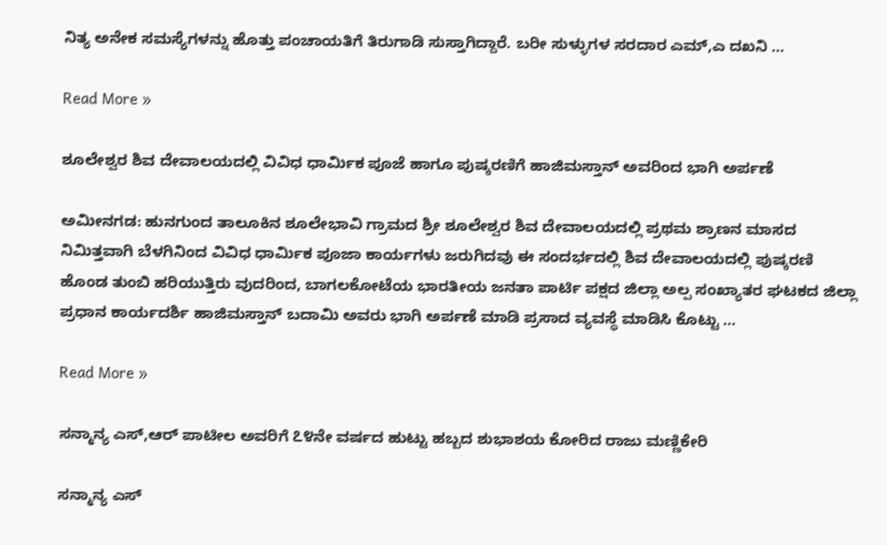ನಿತ್ಯ ಅನೇಕ ಸಮಸ್ಯೆಗಳನ್ನು ಹೊತ್ತು ಪಂಚಾಯತಿಗೆ ತಿರುಗಾಡಿ ಸುಸ್ತಾಗಿದ್ದಾರೆ. ಬರೀ ಸುಳ್ಳುಗಳ ಸರದಾರ ಎಮ್,ಎ ದಖನಿ …

Read More »

ಶೂಲೇಶ್ವರ ಶಿವ ದೇವಾಲಯದಲ್ಲಿ ವಿವಿಧ ಧಾರ್ಮಿಕ ಪೂಜೆ ಹಾಗೂ ಪುಷ್ಕರಣಿಗೆ ಹಾಜಿಮಸ್ತಾನ್ ಅವರಿಂದ ಭಾಗಿ ಅರ್ಪಣೆ

ಅಮೀನಗಡ: ಹುನಗುಂದ ತಾಲೂಕಿನ ಶೂಲೇಭಾವಿ ಗ್ರಾಮದ ಶ್ರೀ ಶೂಲೇಶ್ವರ ಶಿವ ದೇವಾಲಯದಲ್ಲಿ ಪ್ರಥಮ ಶ್ರಾಣನ ಮಾಸದ ನಿಮಿತ್ತವಾಗಿ ಬೆಳಗಿನಿಂದ ವಿವಿಧ ಧಾರ್ಮಿಕ ಪೂಜಾ ಕಾರ್ಯಗಳು ಜರುಗಿದವು ಈ ಸಂದರ್ಭದಲ್ಲಿ ಶಿವ ದೇವಾಲಯದಲ್ಲಿ ಪುಷ್ಕರಣಿ ಹೊಂಡ ತುಂಬಿ ಹರಿಯುತ್ತಿರು ವುದರಿಂದ, ಬಾಗಲಕೋಟೆಯ ಭಾರತೀಯ ಜನತಾ ಪಾರ್ಟಿ ಪಕ್ಷದ ಜಿಲ್ಲಾ ಅಲ್ಪ ಸಂಖ್ಯಾತರ ಘಟಕದ ಜಿಲ್ಲಾ ಪ್ರಧಾನ ಕಾರ್ಯದರ್ಶಿ ಹಾಜಿಮಸ್ತಾನ್ ಬದಾಮಿ ಅವರು ಭಾಗಿ ಅರ್ಪಣೆ ಮಾಡಿ ಪ್ರಸಾದ ವ್ಯವಸ್ಥೆ ಮಾಡಿಸಿ ಕೊಟ್ಟು …

Read More »

ಸನ್ಮಾನ್ಯ ಎಸ್,ಆರ್ ಪಾಟೀಲ ಅವರಿಗೆ ೭೪ನೇ ವರ್ಷದ ಹುಟ್ಟು ಹಬ್ಬದ ಶುಭಾಶಯ ಕೋರಿದ ರಾಜು ಮಣ್ಣಿಕೇರಿ

ಸನ್ಮಾನ್ಯ ಎಸ್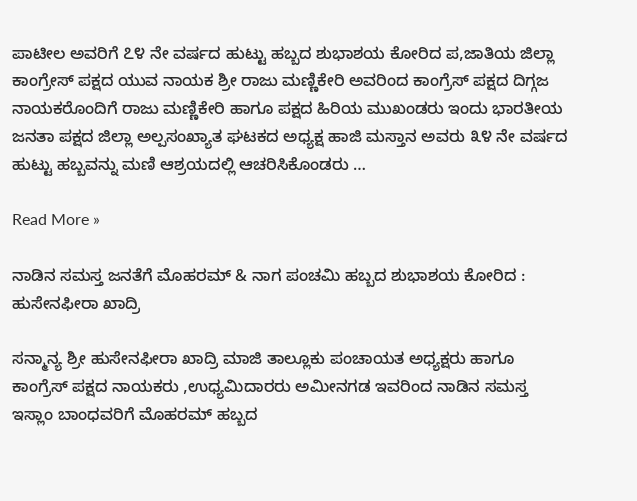ಪಾಟೀಲ ಅವರಿಗೆ ೭೪ ನೇ ವರ್ಷದ ಹುಟ್ಟು ಹಬ್ಬದ ಶುಭಾಶಯ ಕೋರಿದ ಪ,ಜಾತಿಯ ಜಿಲ್ಲಾ ಕಾಂಗ್ರೇಸ್ ಪಕ್ಷದ ಯುವ ನಾಯಕ ಶ್ರೀ ರಾಜು ಮಣ್ಣಿಕೇರಿ ಅವರಿಂದ ಕಾಂಗ್ರೆಸ್ ಪಕ್ಷದ ದಿಗ್ಗಜ ನಾಯಕರೊಂದಿಗೆ ರಾಜು ಮಣ್ಣಿಕೇರಿ ಹಾಗೂ ಪಕ್ಷದ ಹಿರಿಯ ಮುಖಂಡರು ಇಂದು ಭಾರತೀಯ ಜನತಾ ಪಕ್ಷದ ಜಿಲ್ಲಾ ಅಲ್ಪಸಂಖ್ಯಾತ ಘಟಕದ ಅಧ್ಯಕ್ಷ ಹಾಜಿ ಮಸ್ತಾನ ಅವರು ೩೪ ನೇ ವರ್ಷದ ಹುಟ್ಟು ಹಬ್ಬವನ್ನು ಮಣಿ ಆಶ್ರಯದಲ್ಲಿ ಆಚರಿಸಿಕೊಂಡರು …

Read More »

ನಾಡಿನ ಸಮಸ್ತ ಜನತೆಗೆ ಮೊಹರಮ್ & ನಾಗ ಪಂಚಮಿ ಹಬ್ಬದ ಶುಭಾಶಯ ಕೋರಿದ : ಹುಸೇನಫೀರಾ ಖಾದ್ರಿ

ಸನ್ಮಾನ್ಯ ಶ್ರೀ ಹುಸೇನಫೀರಾ ಖಾದ್ರಿ ಮಾಜಿ ತಾಲ್ಲೂಕು ಪಂಚಾಯತ ಅಧ್ಯಕ್ಷರು ಹಾಗೂ ಕಾಂಗ್ರೆಸ್ ಪಕ್ಷದ ನಾಯಕರು ,ಉಧ್ಯಮಿದಾರರು ಅಮೀನಗಡ ಇವರಿಂದ ನಾಡಿನ ಸಮಸ್ತ ಇಸ್ಲಾಂ ಬಾಂಧವರಿಗೆ ಮೊಹರಮ್ ಹಬ್ಬದ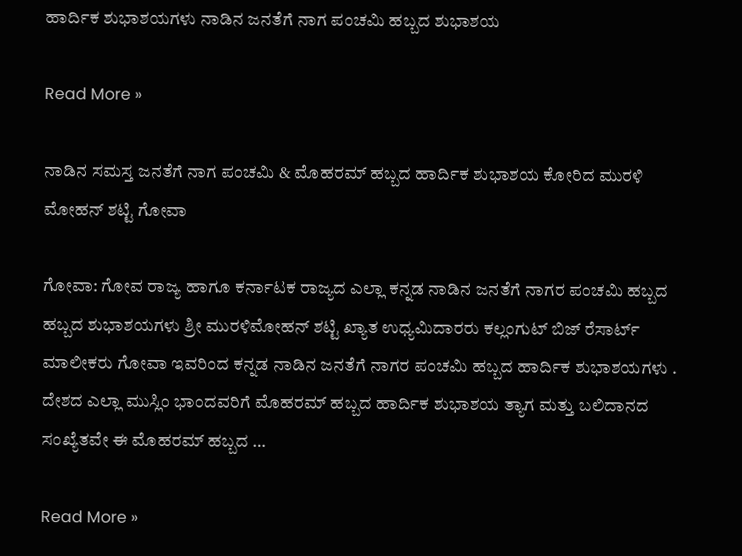ಹಾರ್ದಿಕ ಶುಭಾಶಯಗಳು ನಾಡಿನ ಜನತೆಗೆ ನಾಗ ಪಂಚಮಿ ಹಬ್ಬದ ಶುಭಾಶಯ

Read More »

ನಾಡಿನ ಸಮಸ್ತ ಜನತೆಗೆ ನಾಗ ಪಂಚಮಿ & ಮೊಹರಮ್ ಹಬ್ಬದ ಹಾರ್ದಿಕ ಶುಭಾಶಯ ಕೋರಿದ ಮುರಳಿ ಮೋಹನ್ ಶಟ್ಟಿ ಗೋವಾ

ಗೋವಾ: ಗೋವ ರಾಜ್ಯ ಹಾಗೂ ಕರ್ನಾಟಕ ರಾಜ್ಯದ ಎಲ್ಲಾ ಕನ್ನಡ ನಾಡಿನ ಜನತೆಗೆ ನಾಗರ ಪಂಚಮಿ ಹಬ್ಬದ ಹಬ್ಬದ ಶುಭಾಶಯಗಳು ಶ್ರೀ ಮುರಳಿಮೋಹನ್ ಶಟ್ಟಿ ಖ್ಯಾತ ಉಧ್ಯಮಿದಾರರು ಕಲ್ಲಂಗುಟ್ ಬಿಜ್ ರೆಸಾರ್ಟ್ ಮಾಲೀಕರು ಗೋವಾ ಇವರಿಂದ ಕನ್ನಡ ನಾಡಿನ ಜನತೆಗೆ ನಾಗರ ಪಂಚಮಿ ಹಬ್ಬದ ಹಾರ್ದಿಕ ಶುಭಾಶಯಗಳು . ದೇಶದ ಎಲ್ಲಾ ಮುಸ್ಲಿಂ ಭಾಂದವರಿಗೆ ಮೊಹರಮ್ ಹಬ್ಬದ ಹಾರ್ದಿಕ ಶುಭಾಶಯ ತ್ಯಾಗ ಮತ್ತು ಬಲಿದಾನದ ಸಂಖ್ಯೆತವೇ ಈ ಮೊಹರಮ್ ಹಬ್ಬದ …

Read More »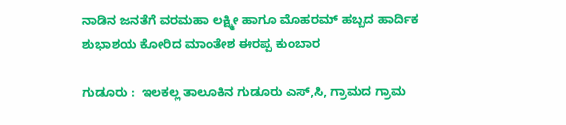ನಾಡಿನ ಜನತೆಗೆ ವರಮಹಾ ಲಕ್ಷ್ಮೀ ಹಾಗೂ ಮೊಹರಮ್ ಹಬ್ಬದ ಹಾರ್ದಿಕ ಶುಭಾಶಯ ಕೋರಿದ ಮಾಂತೇಶ ಈರಪ್ಪ ಕುಂಬಾರ

ಗುಡೂರು :  ಇಲಕಲ್ಲ ತಾಲೂಕಿನ ಗುಡೂರು ಎಸ್,ಸಿ, ಗ್ರಾಮದ ಗ್ರಾಮ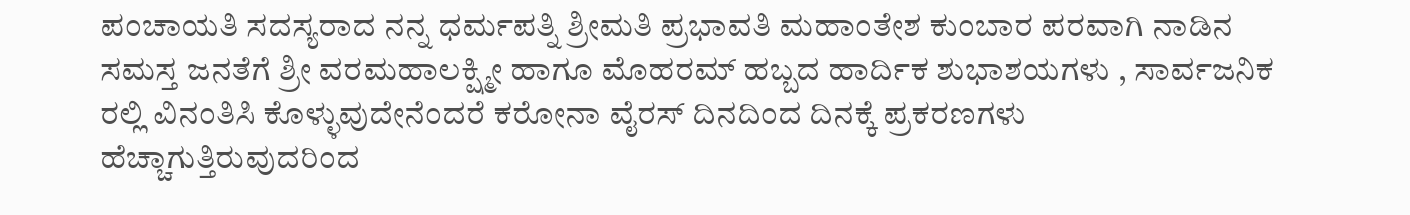ಪಂಚಾಯತಿ ಸದಸ್ಯರಾದ ನನ್ನ ಧರ್ಮಪತ್ನಿ ಶ್ರೀಮತಿ ಪ್ರಭಾವತಿ ಮಹಾಂತೇಶ ಕುಂಬಾರ ಪರವಾಗಿ ನಾಡಿನ ಸಮಸ್ತ ಜನತೆಗೆ ಶ್ರೀ ವರಮಹಾಲಕ್ಷ್ಮೀ ಹಾಗೂ ಮೊಹರಮ್ ಹಬ್ಬದ ಹಾರ್ದಿಕ ಶುಭಾಶಯಗಳು , ಸಾರ್ವಜನಿಕ ರಲ್ಲಿ ವಿನಂತಿಸಿ ಕೊಳ್ಳುವುದೇನೆಂದರೆ ಕರೋನಾ ವೈರಸ್ ದಿನದಿಂದ ದಿನಕ್ಕೆ ಪ್ರಕರಣಗಳು ಹೆಚ್ಚಾಗುತ್ತಿರುವುದರಿಂದ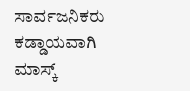ಸಾರ್ವಜನಿಕರು ಕಡ್ಡಾಯವಾಗಿ ಮಾಸ್ಕ್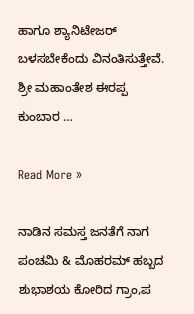ಹಾಗೂ ಶ್ಯಾನಿಟೇಜರ್ ಬಳಸಬೇಕೆಂದು ವಿನಂತಿಸುತ್ತೇವೆ.   ಶ್ರೀ ಮಹಾಂತೇಶ ಈರಪ್ಪ ಕುಂಬಾರ …

Read More »

ನಾಡಿನ ಸಮಸ್ತ ಜನತೆಗೆ ನಾಗ ಪಂಚಮಿ & ಮೊಹರಮ್ ಹಬ್ಬದ ಶುಭಾಶಯ ಕೋರಿದ ಗ್ರಾಂ,ಪ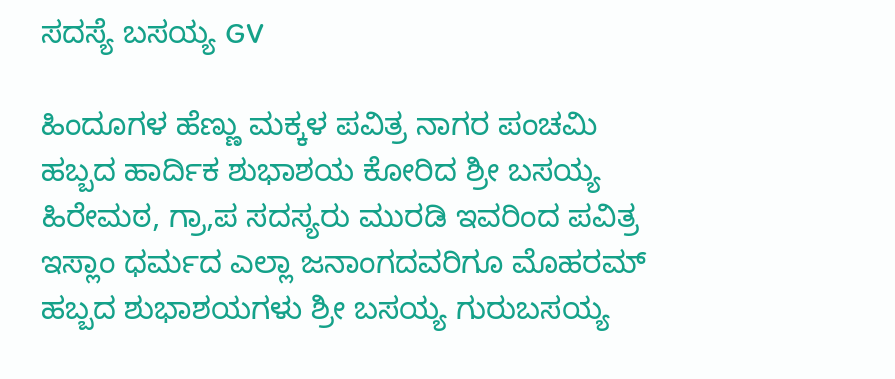ಸದಸ್ಯೆ ಬಸಯ್ಯ GV

ಹಿಂದೂಗಳ ಹೆಣ್ಣು ಮಕ್ಕಳ ಪವಿತ್ರ ನಾಗರ ಪಂಚಮಿ ಹಬ್ಬದ ಹಾರ್ದಿಕ ಶುಭಾಶಯ ಕೋರಿದ ಶ್ರೀ ಬಸಯ್ಯ ಹಿರೇಮಠ, ಗ್ರಾ,ಪ ಸದಸ್ಯರು ಮುರಡಿ ಇವರಿಂದ ಪವಿತ್ರ ಇಸ್ಲಾಂ ಧರ್ಮದ ಎಲ್ಲಾ ಜನಾಂಗದವರಿಗೂ ಮೊಹರಮ್ ಹಬ್ಬದ ಶುಭಾಶಯಗಳು ಶ್ರೀ ಬಸಯ್ಯ ಗುರುಬಸಯ್ಯ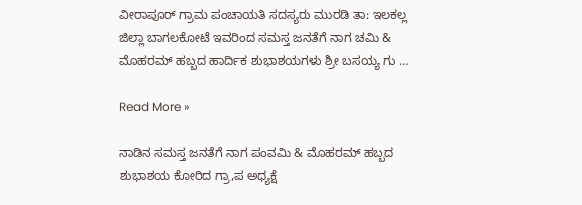ವೀರಾಪೂರ್ ಗ್ರಾಮ ಪಂಚಾಯತಿ ಸದಸ್ಯರು ಮುರಡಿ ತಾ: ಇಲಕಲ್ಲ ಜಿಲ್ಲಾ ಬಾಗಲಕೋಟೆ ಇವರಿಂದ ಸಮಸ್ತ ಜನತೆಗೆ ನಾಗ ಚಮಿ & ಮೊಹರಮ್ ಹಬ್ಬದ ಹಾರ್ದಿಕ ಶುಭಾಶಯಗಳು ಶ್ರೀ ಬಸಯ್ಯ ಗು …

Read More »

ನಾಡಿನ ಸಮಸ್ತ ಜನತೆಗೆ ನಾಗ ಪಂವಮಿ & ಮೊಹರಮ್ ಹಬ್ಬದ ಶುಭಾಶಯ ಕೋರಿದ ಗ್ರಾ,ಪ ಅಧ್ಯಕ್ಷೆ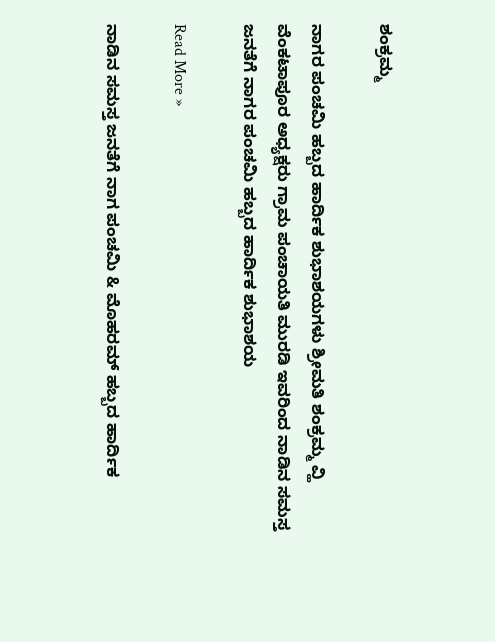ಶಂಕ್ರಮ್ಮ

ನಾಗರ ಪಂಚಮಿ ಹಬ್ಬದ ಹಾರ್ದಿಕ ಶುಭಾಶಯಗಳು ಶ್ರೀಮತಿ ಶಂಕ್ರಮ್ಮ ವ್ಹಿ ವೆಂಕಟಾಪೂರ ಅಧ್ಯಕ್ಷರು ಗ್ರಾಮ ಪಂಚಾಯತಿ ಮುರಡಿ ಇವರಿಂದ ನಾಡಿನ ಸಮಸ್ತ ಜನತೆಗೆ ನಾಗರ ಪಂಚಮಿ ಹಬ್ಬದ ಹಾರ್ದಿಕ ಶುಭಾಶಯ

Read More »

ನಾಡಿನ ಸಮಸ್ತ ಜನತೆಗೆ ನಾಗ ಪಂಚಮಿ & ಮೊಹರಮ್ ಹಬ್ಬದ ಹಾರ್ದಿಕ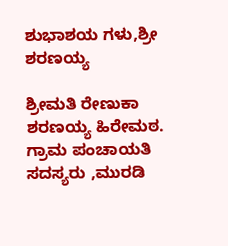ಶುಭಾಶಯ ಗಳು,ಶ್ರೀ ಶರಣಯ್ಯ

ಶ್ರೀಮತಿ ರೇಣುಕಾ ಶರಣಯ್ಯ ಹಿರೇಮಠ. ಗ್ರಾಮ ಪಂಚಾಯತಿ ಸದಸ್ಯರು ,ಮುರಡಿ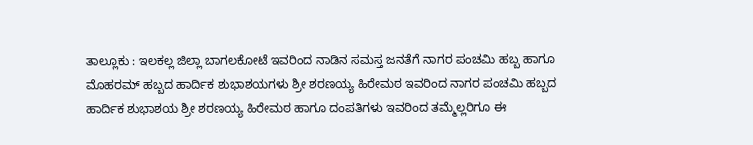ತಾಲ್ಲೂಕು : ಇಲಕಲ್ಲ ಜಿಲ್ಲಾ ಬಾಗಲಕೋಟೆ ಇವರಿಂದ ನಾಡಿನ ಸಮಸ್ತ ಜನತೆಗೆ ನಾಗರ ಪಂಚಮಿ ಹಬ್ಬ ಹಾಗೂ ಮೊಹರಮ್ ಹಬ್ಬದ ಹಾರ್ದಿಕ ಶುಭಾಶಯಗಳು ಶ್ರೀ ಶರಣಯ್ಯ ಹಿರೇಮಠ ಇವರಿಂದ ನಾಗರ ಪಂಚಮಿ ಹಬ್ಬದ ಹಾರ್ದಿಕ ಶುಭಾಶಯ ಶ್ರೀ ಶರಣಯ್ಯ ಹಿರೇಮಠ ಹಾಗೂ ದಂಪತಿಗಳು ಇವರಿಂದ ತಮ್ಮೆಲ್ಲರಿಗೂ ಈ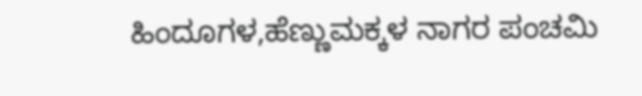ಹಿಂದೂಗಳ,ಹೆಣ್ಣುಮಕ್ಕಳ ನಾಗರ ಪಂಚಮಿ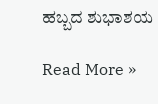ಹಬ್ಬದ ಶುಭಾಶಯ

Read More »